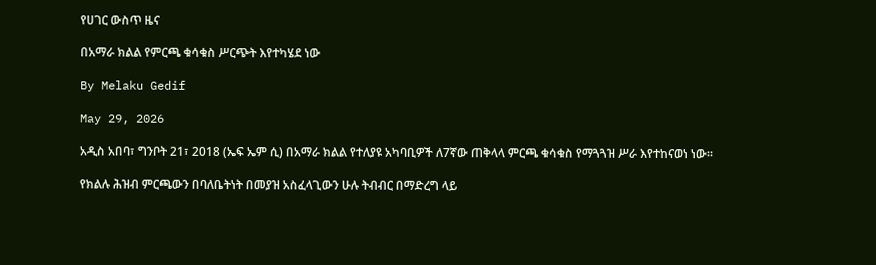የሀገር ውስጥ ዜና

በአማራ ክልል የምርጫ ቁሳቁስ ሥርጭት እየተካሄደ ነው

By Melaku Gedif

May 29, 2026

አዲስ አበባ፣ ግንቦት 21፣ 2018 (ኤፍ ኤም ሲ) በአማራ ክልል የተለያዩ አካባቢዎች ለ7ኛው ጠቅላላ ምርጫ ቁሳቁስ የማጓጓዝ ሥራ እየተከናወነ ነው።

የክልሉ ሕዝብ ምርጫውን በባለቤትነት በመያዝ አስፈላጊውን ሁሉ ትብብር በማድረግ ላይ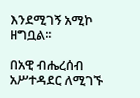እንደሚገኝ አሚኮ ዘግቧል፡፡

በአዊ ብሔረሰብ አሥተዳደር ለሚገኙ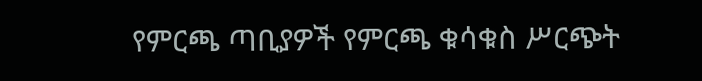የምርጫ ጣቢያዎች የምርጫ ቁሳቁስ ሥርጭት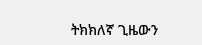ትክክለኛ ጊዜውን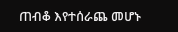ጠብቆ እየተሰራጨ መሆኑ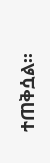ተጠቅሷል፡፡